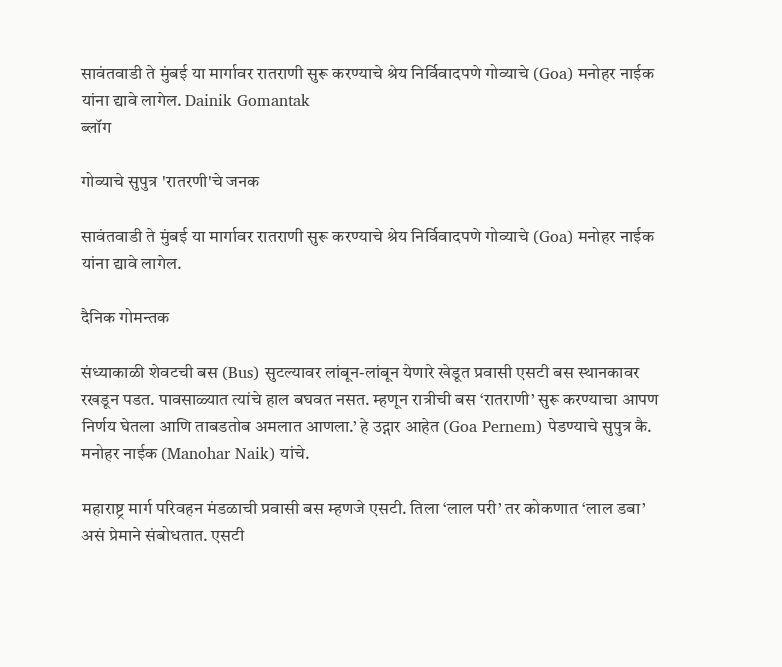सावंतवाडी ते मुंबई या मार्गावर रातराणी सुरू करण्याचे श्रेय निर्विवादपणे गोव्याचे (Goa) मनोहर नाईक यांना द्यावे लागेल. Dainik Gomantak
ब्लॉग

गोव्याचे सुपुत्र 'रातरणी'चे जनक

सावंतवाडी ते मुंबई या मार्गावर रातराणी सुरू करण्याचे श्रेय निर्विवादपणे गोव्याचे (Goa) मनोहर नाईक यांना द्यावे लागेल.

दैनिक गोमन्तक

संध्याकाळी शेवटची बस (Bus) सुटल्यावर लांबून-लांबून येणारे खेडूत प्रवासी एसटी बस स्थानकावर रखडून पडत. पावसाळ्यात त्यांचे हाल बघवत नसत. म्हणून रात्रीची बस ‘रातराणी’ सुरू करण्याचा आपण निर्णय घेतला आणि ताबडतोब अमलात आणला.’ हे उद्गार आहेत (Goa Pernem) पेडण्याचे सुपुत्र कै. मनोहर नाईक (Manohar Naik) यांचे.

महाराष्ट्र मार्ग परिवहन मंडळाची प्रवासी बस म्हणजे एसटी. तिला ‘लाल परी’ तर कोकणात ‘लाल डबा’ असं प्रेमाने संबोधतात. एसटी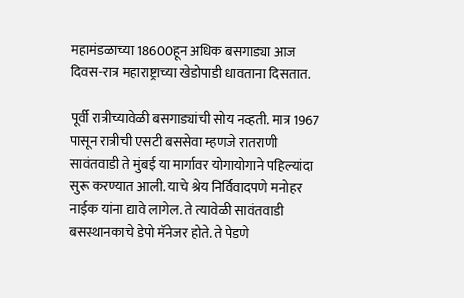महामंडळाच्या 18600हून अधिक बसगाड्या आज दिवस-रात्र महाराष्ट्राच्या खेडोपाडी धावताना दिसतात.

पूर्वी रात्रीच्यावेळी बसगाड्यांची सोय नव्हती. मात्र 1967 पासून रात्रीची एसटी बससेवा म्हणजे रातराणी सावंतवाडी ते मुंबई या मार्गावर योगायोगाने पहिल्यांदा सुरू करण्यात आली. याचे श्रेय निर्विवादपणे मनोहर नाईक यांना द्यावे लागेल. ते त्यावेळी सावंतवाडी बसस्थानकाचे डेपो मॅनेजर होते. ते पेडणे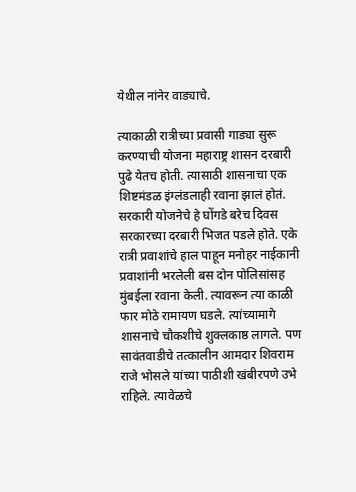येथील नांनेर वाड्याचे.

त्याकाळी रात्रीच्या प्रवासी गाड्या सुरू करण्याची योजना महाराष्ट्र शासन दरबारी पुढे येतच होती. त्यासाठी शासनाचा एक शिष्टमंडळ इंग्लंडलाही रवाना झालं होतं. सरकारी योजनेचे हे घोंगडे बरेच दिवस सरकारच्या दरबारी भिजत पडले होते. एके रात्री प्रवाशांचे हाल पाहून मनोहर नाईकानी प्रवाशांनी भरलेली बस दोन पोलिसांसह मुंबईला रवाना केली. त्यावरून त्या काळी फार मोठे रामायण घडले. त्यांच्यामागे शासनाचे चौकशीचे शुक्लकाष्ठ लागले. पण सावंतवाडीचे तत्कालीन आमदार शिवराम राजे भोसले यांच्या पाठीशी खंबीरपणे उभे राहिले. त्यावेळचे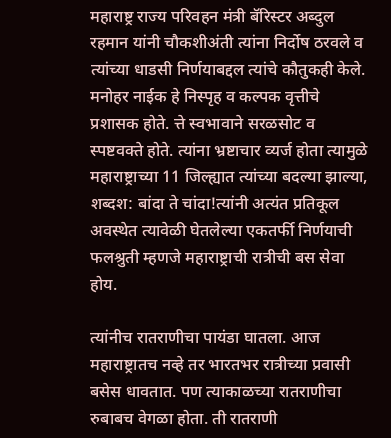महाराष्ट्र राज्य परिवहन मंत्री बॅरिस्टर अब्दुल रहमान यांनी चौकशीअंती त्यांना निर्दोष ठरवले व त्यांच्या धाडसी निर्णयाबद्दल त्यांचे कौतुकही केले. मनोहर नाईक हे निस्पृह व कल्पक वृत्तीचे प्रशासक होते. त्ते स्वभावाने सरळसोट व स्पष्टवक्ते होते. त्यांना भ्रष्टाचार व्यर्ज होता त्यामुळे महाराष्ट्राच्या 11 जिल्ह्यात त्यांच्या बदल्या झाल्या, शब्दश: बांदा ते चांदा!त्यांनी अत्यंत प्रतिकूल अवस्थेत त्यावेळी घेतलेल्या एकतर्फी निर्णयाची फलश्रुती म्हणजे महाराष्ट्राची रात्रीची बस सेवा होय.

त्यांनीच रातराणीचा पायंडा घातला. आज महाराष्ट्रातच नव्हे तर भारतभर रात्रीच्या प्रवासी बसेस धावतात. पण त्याकाळच्या रातराणीचा रुबाबच वेगळा होता. ती रातराणी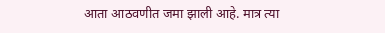आता आठवणीत जमा झाली आहे. मात्र त्या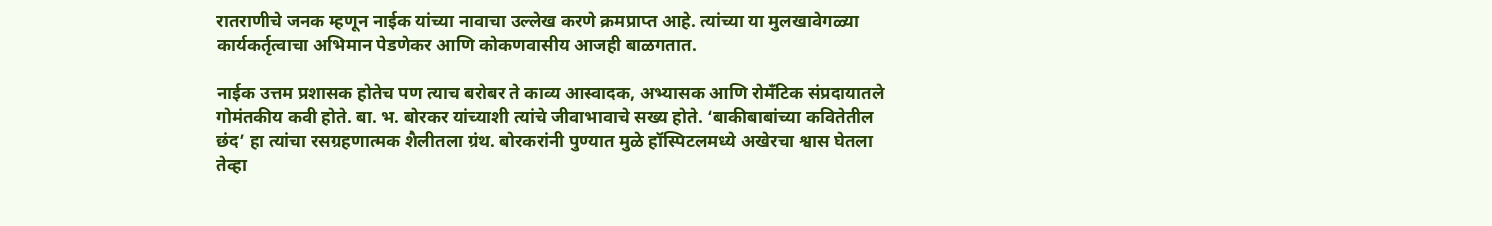रातराणीचे जनक म्हणून नाईक यांच्या नावाचा उल्लेख करणे क्रमप्राप्त आहे. त्यांच्या या मुलखावेगळ्या कार्यकर्तृत्वाचा अभिमान पेडणेकर आणि कोकणवासीय आजही बाळगतात.

नाईक उत्तम प्रशासक होतेच पण त्याच बरोबर ते काव्य आस्वादक, अभ्यासक आणि रोमॅंटिक संप्रदायातले गोमंतकीय कवी होते. बा. भ. बोरकर यांच्याशी त्यांचे जीवाभावाचे सख्य होते. ‘बाकीबाबांच्या कवितेतील छंद’ हा त्यांचा रसग्रहणात्मक शैलीतला ग्रंथ. बोरकरांनी पुण्यात मुळे हॉस्पिटलमध्ये अखेरचा श्वास घेतला तेव्हा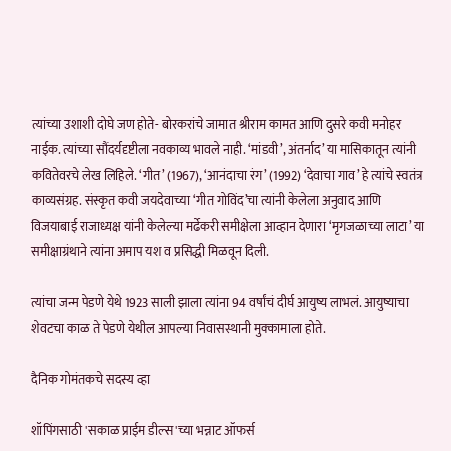त्यांच्या उशाशी दोघे जण होते- बोरकरांचे जामात श्रीराम कामत आणि दुसरे कवी मनोहर नाईक. त्यांच्या सौंदर्यदृष्टीला नवकाव्य भावले नाही. ‘मांडवी’, अंतर्नाद’ या मासिकातून त्यांनी कवितेवरचे लेख लिहिले. ‘गीत’ (1967), ‘आनंदाचा रंग’ (1992) ‘देवाचा गाव’ हे त्यांचे स्वतंत्र काव्यसंग्रह. संस्कृत कवी जयदेवाच्या ‘गीत गोविंद’चा त्यांनी केलेला अनुवाद आणि विजयाबाई राजाध्यक्ष यांनी केलेल्या मर्ढेकरी समीक्षेला आव्हान देणारा ‘मृगजळाच्या लाटा’ या समीक्षाग्रंथाने त्यांना अमाप यश व प्रसिद्धी मिळवून दिली.

त्यांचा जन्म पेडणे येथे 1923 साली झाला त्यांना 94 वर्षांचं दीर्घ आयुष्य लाभलं. आयुष्याचा शेवटचा काळ ते पेडणे येथील आपल्या निवासस्थानी मुक्कामाला होते.

दैनिक गोमंतकचे सदस्य व्हा

शॉपिंगसाठी 'सकाळ प्राईम डील्स'च्या भन्नाट ऑफर्स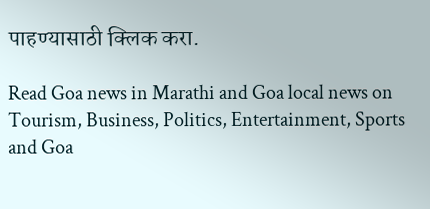पाहण्यासाठी क्लिक करा.

Read Goa news in Marathi and Goa local news on Tourism, Business, Politics, Entertainment, Sports and Goa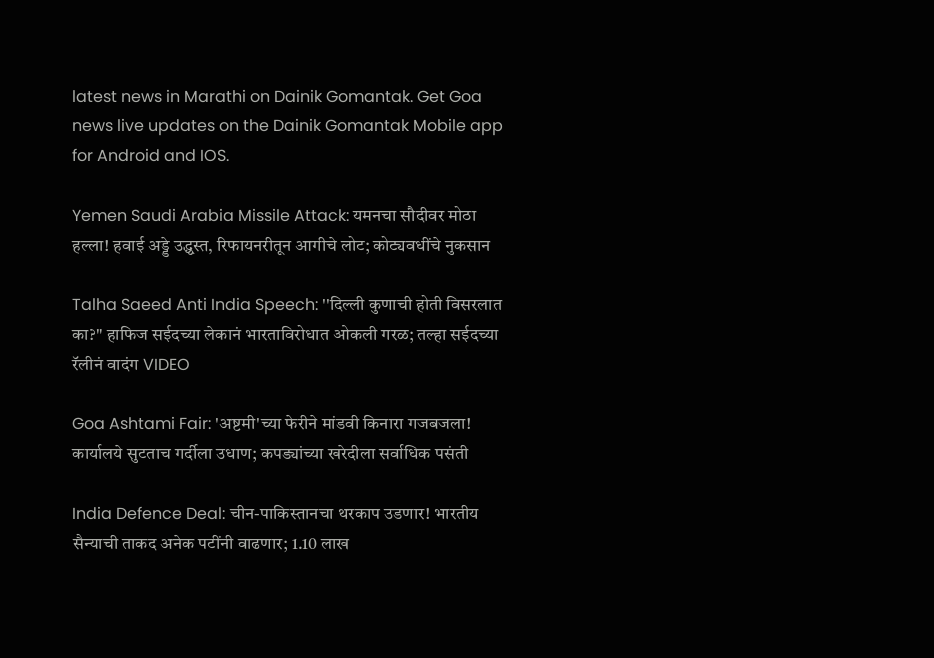latest news in Marathi on Dainik Gomantak. Get Goa news live updates on the Dainik Gomantak Mobile app for Android and IOS.

Yemen Saudi Arabia Missile Attack: यमनचा सौदीवर मोठा हल्ला! हवाई अड्डे उद्ध्वस्त, रिफायनरीतून आगीचे लोट; कोट्यवधींचे नुकसान

Talha Saeed Anti India Speech: ''दिल्ली कुणाची होती विसरलात का?" हाफिज सईदच्या लेकानं भारताविरोधात ओकली गरळ; तल्हा सईदच्या रॅलीनं वादंग VIDEO

Goa Ashtami Fair: 'अष्टमी'च्या फेरीने मांडवी किनारा गजबजला! कार्यालये सुटताच गर्दीला उधाण; कपड्यांच्या खरेदीला सर्वाधिक पसंती

India Defence Deal: चीन-पाकिस्तानचा थरकाप उडणार! भारतीय सैन्याची ताकद अनेक पटींनी वाढणार; 1.10 लाख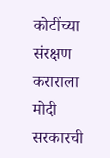कोटींच्या संरक्षण कराराला मोदी सरकारची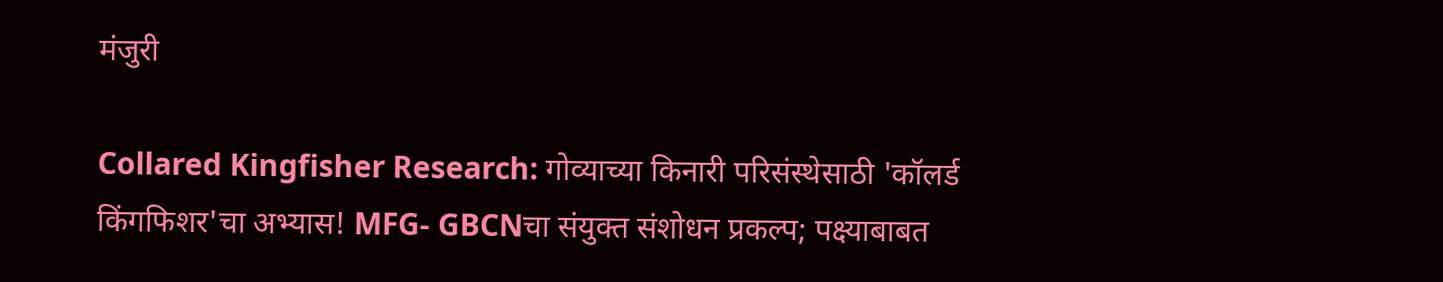मंजुरी

Collared Kingfisher Research: गोव्याच्या किनारी परिसंस्थेसाठी 'कॉलर्ड किंगफिशर'चा अभ्यास! MFG- GBCNचा संयुक्त संशोधन प्रकल्प; पक्ष्याबाबत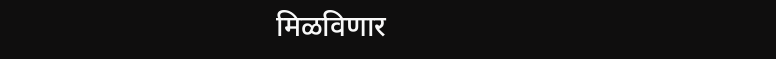मिळविणार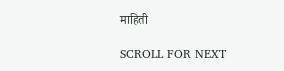माहिती

SCROLL FOR NEXT